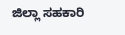ಜಿಲ್ಲಾ ಸಹಕಾರಿ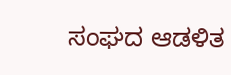ಸಂಘದ ಆಡಳಿತ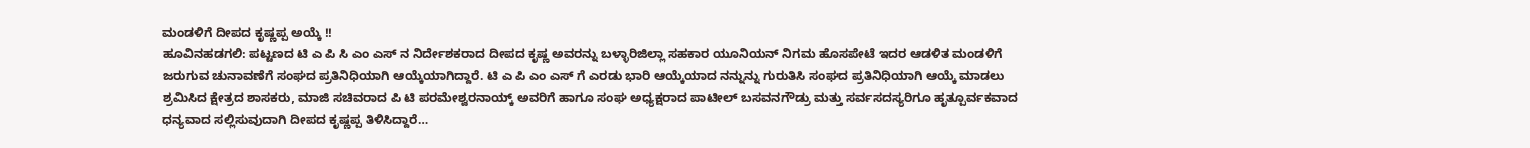ಮಂಡಳಿಗೆ ದೀಪದ ಕೃಷ್ಣಪ್ಪ ಅಯ್ಕೆ !!
ಹೂವಿನಹಡಗಲಿ: ಪಟ್ಟಣದ ಟಿ ಎ ಪಿ ಸಿ ಎಂ ಎಸ್ ನ ನಿರ್ದೇಶಕರಾದ ದೀಪದ ಕೃಷ್ಣ ಅವರನ್ನು ಬಳ್ಳಾರಿಜಿಲ್ಲಾ ಸಹಕಾರ ಯೂನಿಯನ್ ನಿಗಮ ಹೊಸಪೇಟೆ ಇದರ ಆಡಳಿತ ಮಂಡಳಿಗೆ ಜರುಗುವ ಚುನಾವಣೆಗೆ ಸಂಘದ ಪ್ರತಿನಿಧಿಯಾಗಿ ಆಯ್ಕೆಯಾಗಿದ್ದಾರೆ. ಟಿ ಎ ಪಿ ಎಂ ಎಸ್ ಗೆ ಎರಡು ಭಾರಿ ಆಯ್ಕೆಯಾದ ನನ್ನುನ್ನು ಗುರುತಿಸಿ ಸಂಘದ ಪ್ರತಿನಿಧಿಯಾಗಿ ಆಯ್ಕೆ ಮಾಡಲು ಶ್ರಮಿಸಿದ ಕ್ಷೇತ್ರದ ಶಾಸಕರು, ಮಾಜಿ ಸಚಿವರಾದ ಪಿ ಟಿ ಪರಮೇಶ್ವರನಾಯ್ಕ್ ಅವರಿಗೆ ಹಾಗೂ ಸಂಘ ಅಧ್ಯಕ್ಷರಾದ ಪಾಟೀಲ್ ಬಸವನಗೌಡ್ರು ಮತ್ತು ಸರ್ವಸದಸ್ಯರಿಗೂ ಹೃತ್ಪೂರ್ವಕವಾದ ಧನ್ಯವಾದ ಸಲ್ಲಿಸುವುದಾಗಿ ದೀಪದ ಕೃಷ್ಣಪ್ಪ ತಿಳಿಸಿದ್ದಾರೆ…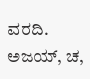ವರದಿ. ಅಜಯ್, ಚ,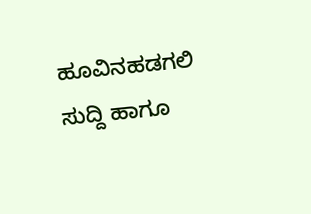ಹೂವಿನಹಡಗಲಿ
ಸುದ್ದಿ ಹಾಗೂ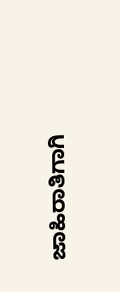ಜಾಹಿರಾತಿಗಾಗಿ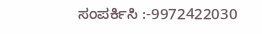ಸಂಪರ್ಕಿಸಿ :-9972422030